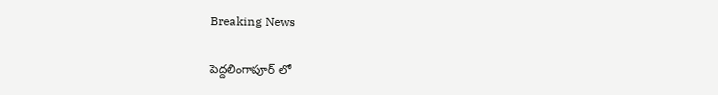Breaking News

పెద్దలింగాపూర్ లో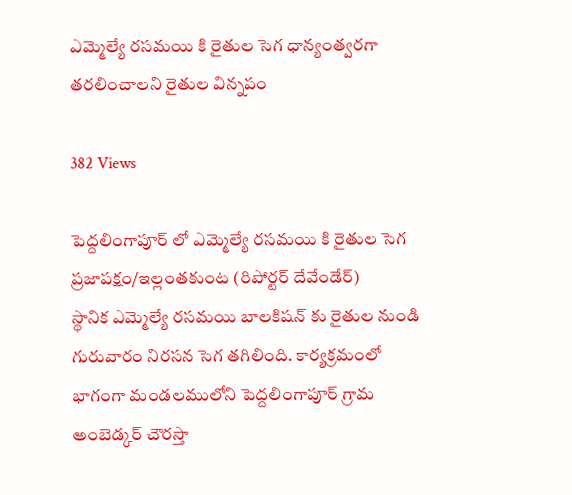ఎమ్మెల్యే రసమయి కి రైతుల సెగ ధాన్యంత్వరగా తరలించాలని రైతుల విన్నపం

382 Views

పెద్దలింగాపూర్ లో ఎమ్మెల్యే రసమయి కి రైతుల సెగ
ప్రజాపక్షం/ఇల్లంతకుంట (రిపోర్టర్ దేవేండేర్)
స్థానిక ఎమ్మెల్యే రసమయి బాలకిషన్ కు రైతుల నుండి గురువారం నిరసన సెగ తగిలింది. కార్యక్రమంలో భాగంగా మండలములోని పెద్దలింగాపూర్ గ్రామ అంబెడ్కర్ చౌరస్తా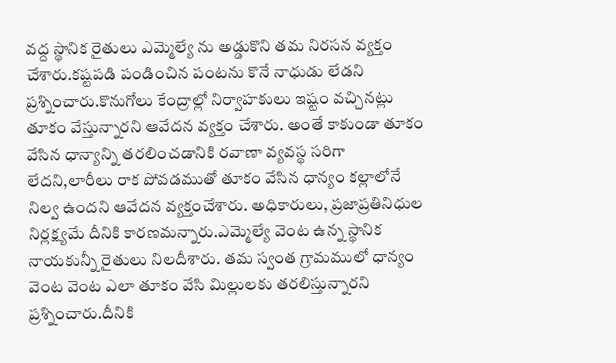వద్ద స్థానిక రైతులు ఎమ్మెల్యే ను అడ్డుకొని తమ నిరసన వ్యక్తం చేశారు.కష్టపడి పండించిన పంటను కొనే నాధుడు లేడని ప్రశ్నించారు.కొనుగోలు కేంద్రాల్లో నిర్వాహకులు ఇష్టం వచ్చినట్లు తూకం వేస్తున్నారని ఆవేదన వ్యక్తం చేశారు. అంతే కాకుండా తూకం వేసిన ధాన్యాన్ని తరలించడానికి రవాణా వ్యవస్థ సరిగా లేదని,లారీలు రాక పోవడముతో తూకం వేసిన ధాన్యం కల్లాలోనే నిల్వ ఉందని ఆవేదన వ్యక్తంచేశారు. అధికారులు, ప్రజాప్రతినిధుల నిర్లక్ష్యమే దీనికి కారణమన్నారు.ఎమ్మెల్యే వెంట ఉన్న స్థానిక నాయకున్నీ రైతులు నిలదీశారు. తమ స్వంత గ్రామములో ధాన్యం వెంట వెంట ఎలా తూకం వేసి మిల్లులకు తరలిస్తున్నారని ప్రశ్నించారు.దీనికి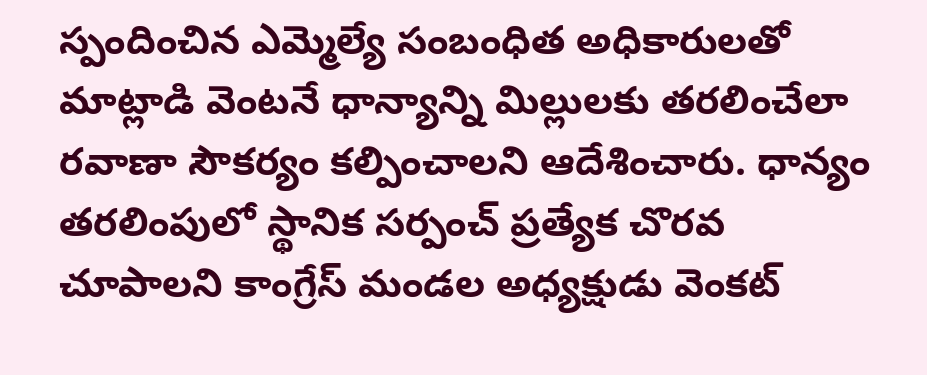స్పందించిన ఎమ్మెల్యే సంబంధిత అధికారులతో మాట్లాడి వెంటనే ధాన్యాన్ని మిల్లులకు తరలించేలా రవాణా సౌకర్యం కల్పించాలని ఆదేశించారు. ధాన్యం తరలింపులో స్థానిక సర్పంచ్ ప్రత్యేక చొరవ చూపాలని కాంగ్రేస్ మండల అధ్యక్షుడు వెంకట్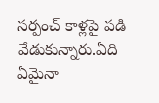సర్పంచ్ కాళ్లపై పడి వేడుకున్నారు.ఏది ఏమైనా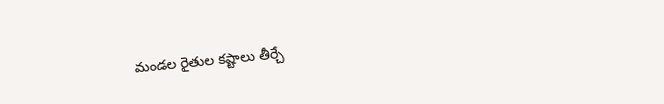మండల రైతుల కష్టాలు తీర్చే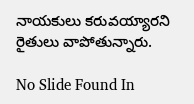నాయకులు కరువయ్యారని రైతులు వాపోతున్నారు.

No Slide Found In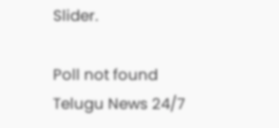Slider.

Poll not found
Telugu News 24/7